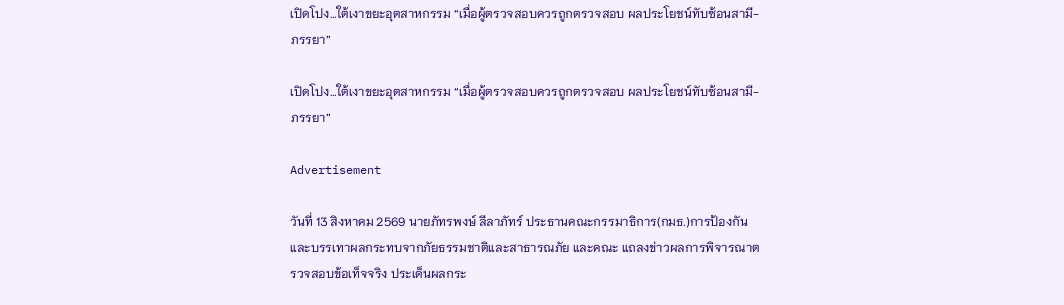เปิดโปง…ใต้เงาขยะอุตสาหกรรม “เมื่อผู้ตรวจสอบควรถูกตรวจสอบ ผลประโยชน์ทับซ้อนสามี-ภรรยา”

เปิดโปง…ใต้เงาขยะอุตสาหกรรม “เมื่อผู้ตรวจสอบควรถูกตรวจสอบ ผลประโยชน์ทับซ้อนสามี-ภรรยา”

Advertisement

วันที่ 13 สิงหาคม 2569 นายภัทรพงษ์ ลีลาภัทร์ ประธานคณะกรรมาธิการ(กมธ.)การป้องกันและบรรเทาผลกระทบจากภัยธรรมชาติและสาธารณภัย และคณะ แถลงข่าวผลการพิจารณาตรวจสอบข้อเท็จจริง ประเด็นผลกระ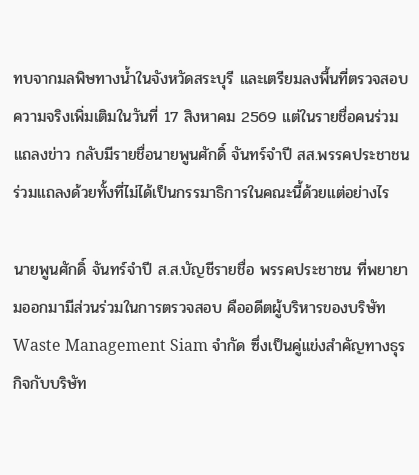ทบจากมลพิษทางน้ำในจังหวัดสระบุรี และเตรียมลงพื้นที่ตรวจสอบความจริงเพิ่มเติมในวันที่ 17 สิงหาคม 2569 แต่ในรายชื่อคนร่วมแถลงข่าว กลับมีรายชื่อนายพูนศักดิ์ จันทร์จำปี สส.พรรคประชาชน ร่วมแถลงด้วยทั้งที่ไม่ได้เป็นกรรมาธิการในคณะนี้ด้วยแต่อย่างไร

นายพูนศักดิ์ จันทร์จำปี ส.ส.บัญชีรายชื่อ พรรคประชาชน ที่พยายามออกมามีส่วนร่วมในการตรวจสอบ คืออดีตผู้บริหารของบริษัท Waste Management Siam จำกัด ซึ่งเป็นคู่แข่งสำคัญทางธุรกิจกับบริษัท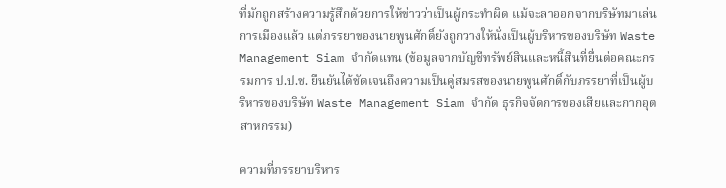ที่มักถูกสร้างความรู้สึกด้วยการให้ข่าวว่าเป็นผู้กระทำผิด แม้จะลาออกจากบริษัทมาเล่นการเมืองแล้ว แต่ภรรยาของนายพูนศักดิ์ยังถูกวางให้นั่งเป็นผู้บริหารของบริษัท Waste Management Siam จำกัดแทน (ข้อมูลจากบัญชีทรัพย์สินและหนี้สินที่ยื่นต่อคณะกรรมการ ป.ป.ช. ยืนยันได้ชัดเจนถึงความเป็นคู่สมรสของนายพูนศักดิ์กับภรรยาที่เป็นผู้บริหารของบริษัท Waste Management Siam จำกัด ธุรกิจจัดการของเสียและกากอุตสาหกรรม)

ความที่ภรรยาบริหาร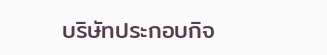บริษัทประกอบกิจ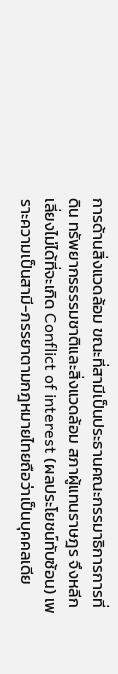การด้านสิ่งแวดล้อม ขณะที่สามีเป็นประธานคณะกรรมาธิการการที่ดิน ทรัพยากรธรรมชาติและสิ่งแวดล้อม สภาผู้แทนราษฎร จึงหลีกเลี่ยงไม่ได้ที่จะเกิด Conflict of interest (ผลประโยชน์ทับซ้อน) เพราะความเป็นสามี-ภรรยาตามกฎหมายไทยถือว่าเป็นบุคคลเดีย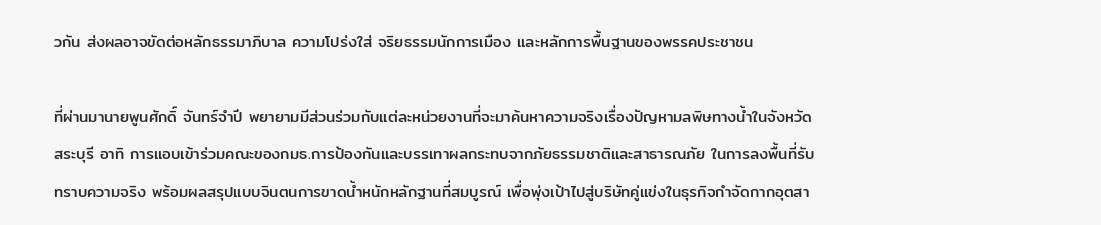วกัน ส่งผลอาจขัดต่อหลักธรรมาภิบาล ความโปร่งใส่ จริยธรรมนักการเมือง และหลักการพื้นฐานของพรรคประชาชน

ที่ผ่านมานายพูนศักดิ์ จันทร์จำปี พยายามมีส่วนร่วมกับแต่ละหน่วยงานที่จะมาค้นหาความจริงเรื่องปัญหามลพิษทางน้ำในจังหวัดสระบุรี อาทิ การแอบเข้าร่วมคณะของกมธ.การป้องกันและบรรเทาผลกระทบจากภัยธรรมชาติและสาธารณภัย ในการลงพื้นที่รับทราบความจริง พร้อมผลสรุปแบบจินตนการขาดน้ำหนักหลักฐานที่สมบูรณ์ เพื่อพุ่งเป้าไปสู่บริษัทคู่แข่งในธุรกิจกำจัดกากอุตสา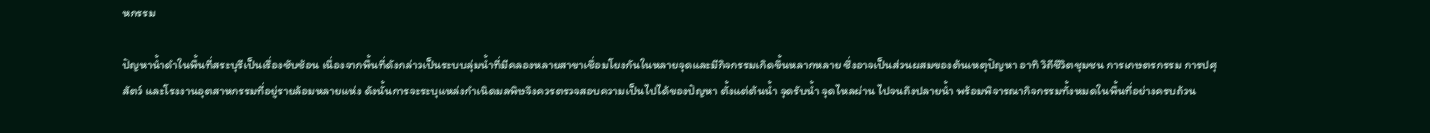หกรรม

ปัญหาน้ำดำในพื้นที่สระบุรีเป็นเรื่องซับซ้อน เนื่องจากพื้นที่ดังกล่าวเป็นระบบลุ่มน้ำที่มีคลองหลายสาขาเชื่อมโยงกันในหลายจุดและมีกิจกรรมเกิดขึ้นหลากหลาย ซึ่งอาจเป็นส่วนผสมของต้นเหตุปัญหา อาทิ วิถีชีวิตชุมชน การเกษตรกรรม การปศุสัตว์ และโรงงานอุตสาหกรรมที่อยู่รายล้อมหลายแห่ง ดังนั้นการจะระบุแหล่งกำเนิดมลพิษจึงควรตรวจสอบความเป็นไปได้ของปัญหา ตั้งแต่ต้นน้ำ จุดรับน้ำ จุดไหลผ่าน ไปจนถึงปลายน้ำ พร้อมพิจารณากิจกรรมทั้งหมดในพื้นที่อย่างครบถ้วน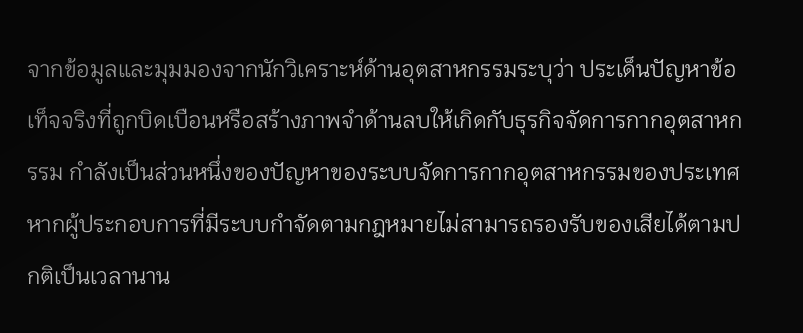จากข้อมูลและมุมมองจากนักวิเคราะห์ด้านอุตสาหกรรมระบุว่า ประเด็นปัญหาข้อเท็จจริงที่ถูกบิดเบือนหรือสร้างภาพจำด้านลบให้เกิดกับธุรกิจจัดการกากอุตสาหกรรม กำลังเป็นส่วนหนึ่งของปัญหาของระบบจัดการกากอุตสาหกรรมของประเทศ หากผู้ประกอบการที่มีระบบกำจัดตามกฎหมายไม่สามารถรองรับของเสียได้ตามปกติเป็นเวลานาน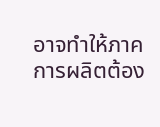อาจทำให้ภาคการผลิตต้อง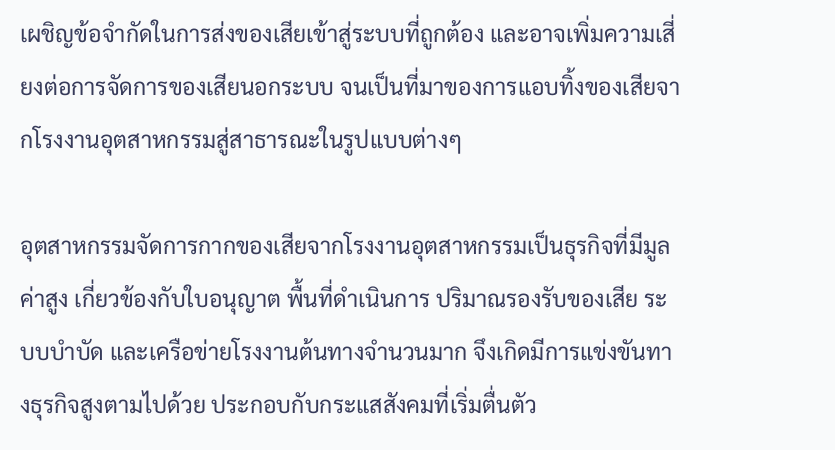เผชิญข้อจำกัดในการส่งของเสียเข้าสู่ระบบที่ถูกต้อง และอาจเพิ่มความเสี่ยงต่อการจัดการของเสียนอกระบบ จนเป็นที่มาของการแอบทิ้งของเสียจากโรงงานอุตสาหกรรมสู่สาธารณะในรูปแบบต่างๆ

อุตสาหกรรมจัดการกากของเสียจากโรงงานอุตสาหกรรมเป็นธุรกิจที่มีมูลค่าสูง เกี่ยวข้องกับใบอนุญาต พื้นที่ดำเนินการ ปริมาณรองรับของเสีย ระบบบำบัด และเครือข่ายโรงงานต้นทางจำนวนมาก จึงเกิดมีการแข่งขันทางธุรกิจสูงตามไปด้วย ประกอบกับกระแสสังคมที่เริ่มตื่นตัว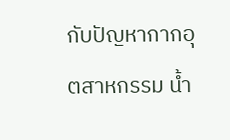กับปัญหากากอุตสาหกรรม น้ำ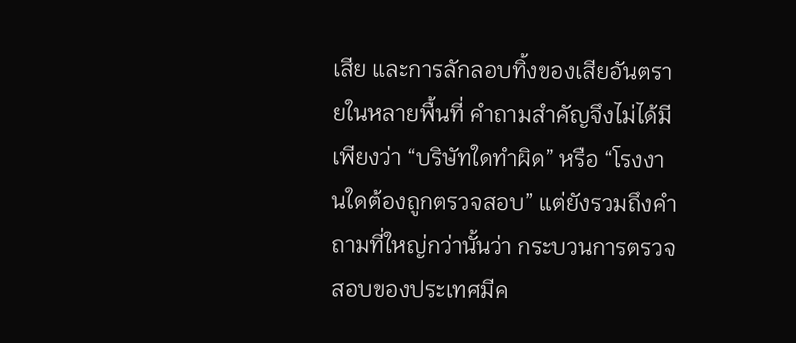เสีย และการลักลอบทิ้งของเสียอันตรายในหลายพื้นที่ คำถามสำคัญจึงไม่ได้มีเพียงว่า “บริษัทใดทำผิด” หรือ “โรงงานใดต้องถูกตรวจสอบ” แต่ยังรวมถึงคำถามที่ใหญ่กว่านั้นว่า กระบวนการตรวจสอบของประเทศมีค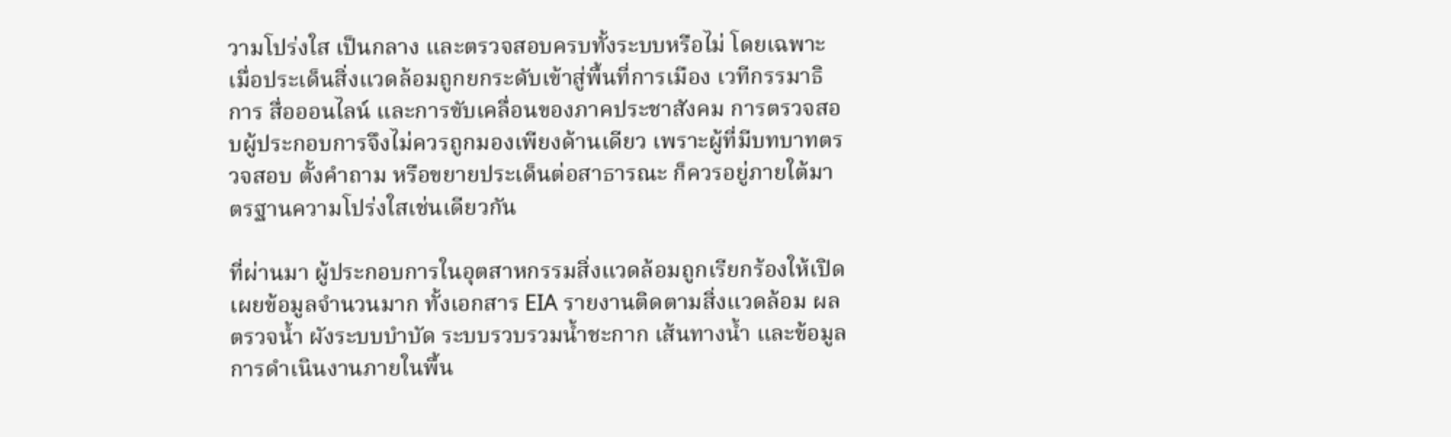วามโปร่งใส เป็นกลาง และตรวจสอบครบทั้งระบบหรือไม่ โดยเฉพาะเมื่อประเด็นสิ่งแวดล้อมถูกยกระดับเข้าสู่พื้นที่การเมือง เวทีกรรมาธิการ สื่อออนไลน์ และการขับเคลื่อนของภาคประชาสังคม การตรวจสอบผู้ประกอบการจึงไม่ควรถูกมองเพียงด้านเดียว เพราะผู้ที่มีบทบาทตรวจสอบ ตั้งคำถาม หรือขยายประเด็นต่อสาธารณะ ก็ควรอยู่ภายใต้มาตรฐานความโปร่งใสเช่นเดียวกัน

ที่ผ่านมา ผู้ประกอบการในอุตสาหกรรมสิ่งแวดล้อมถูกเรียกร้องให้เปิดเผยข้อมูลจำนวนมาก ทั้งเอกสาร EIA รายงานติดตามสิ่งแวดล้อม ผลตรวจน้ำ ผังระบบบำบัด ระบบรวบรวมน้ำชะกาก เส้นทางน้ำ และข้อมูลการดำเนินงานภายในพื้น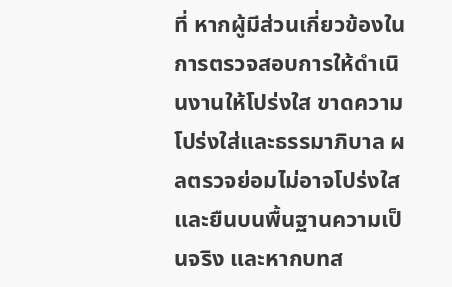ที่ หากผู้มีส่วนเกี่ยวข้องในการตรวจสอบการให้ดำเนินงานให้โปร่งใส ขาดความโปร่งใส่และธรรมาภิบาล ผลตรวจย่อมไม่อาจโปร่งใสและยืนบนพื้นฐานความเป็นจริง และหากบทส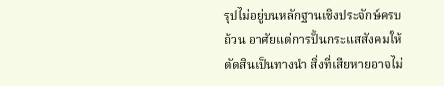รุปไม่อยู่บนหลักฐานเชิงประจักษ์ครบถ้วน อาศัยแต่การปั้นกระแสสังคมให้ตัดสินเป็นทางนำ สิ่งที่เสียหายอาจไม่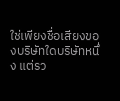ใช่เพียงชื่อเสียงของบริษัทใดบริษัทหนึ่ง แต่รว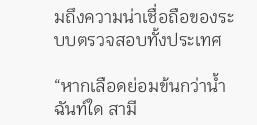มถึงความน่าเชื่อถือของระบบตรวจสอบทั้งประเทศ

“หากเลือดย่อมข้นกว่าน้ำฉันท์ใด สามี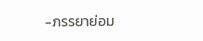-ภรรยาย่อม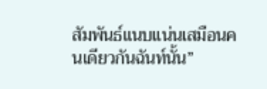สัมพันธ์แนบแน่นเสมือนคนเดียวกันฉันท์นั้น”